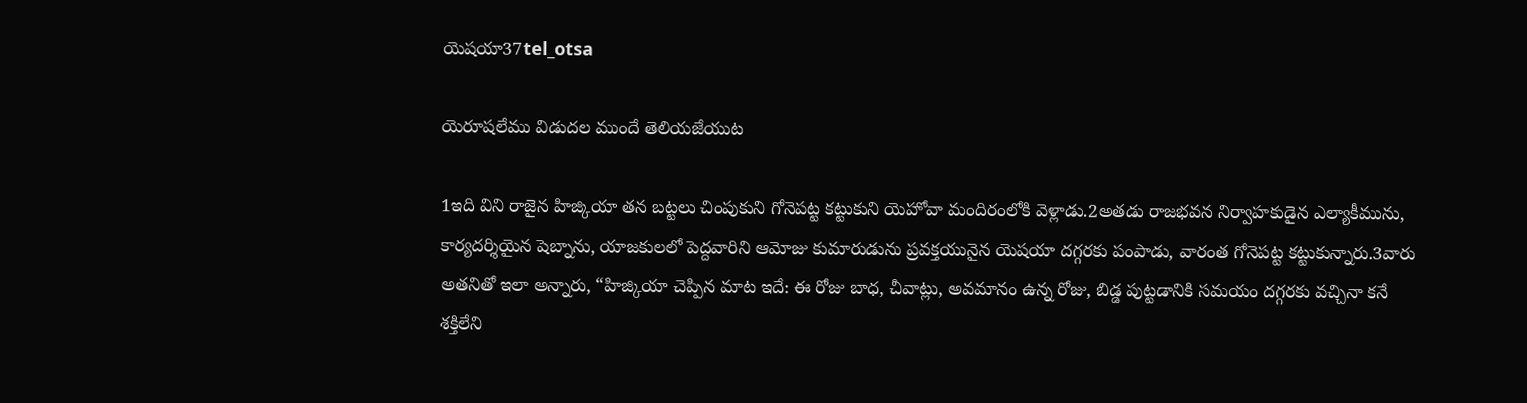యెషయా37tel_otsa

యెరూషలేము విడుదల ముందే తెలియజేయుట

1ఇది విని రాజైన హిజ్కియా తన బట్టలు చింపుకుని గోనెపట్ట కట్టుకుని యెహోవా మందిరంలోకి వెళ్లాడు.2అతడు రాజభవన నిర్వాహకుడైన ఎల్యాకీమును, కార్యదర్శియైన షెబ్నాను, యాజకులలో పెద్దవారిని ఆమోజు కుమారుడును ప్రవక్తయునైన యెషయా దగ్గరకు పంపాడు, వారంత గోనెపట్ట కట్టుకున్నారు.3వారు అతనితో ఇలా అన్నారు, “హిజ్కియా చెప్పిన మాట ఇదే: ఈ రోజు బాధ, చీవాట్లు, అవమానం ఉన్న రోజు, బిడ్డ పుట్టడానికి సమయం దగ్గరకు వచ్చినా కనే శక్తిలేని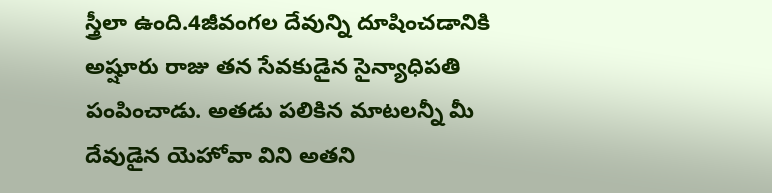స్త్రీలా ఉంది.4జీవంగల దేవున్ని దూషించడానికి అష్షూరు రాజు తన సేవకుడైన సైన్యాధిపతి పంపించాడు. అతడు పలికిన మాటలన్నీ మీ దేవుడైన యెహోవా విని అతని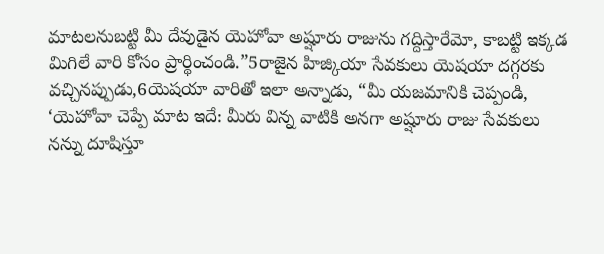మాటలనుబట్టి మీ దేవుడైన యెహోవా అష్షూరు రాజును గద్దిస్తారేమో, కాబట్టి ఇక్కడ మిగిలే వారి కోసం ప్రార్థించండి.”5రాజైన హిజ్కియా సేవకులు యెషయా దగ్గరకు వచ్చినప్పుడు,6యెషయా వారితో ఇలా అన్నాడు, “మీ యజమానికి చెప్పండి, ‘యెహోవా చెప్పే మాట ఇదే: మీరు విన్న వాటికి అనగా అష్షూరు రాజు సేవకులు నన్ను దూషిస్తూ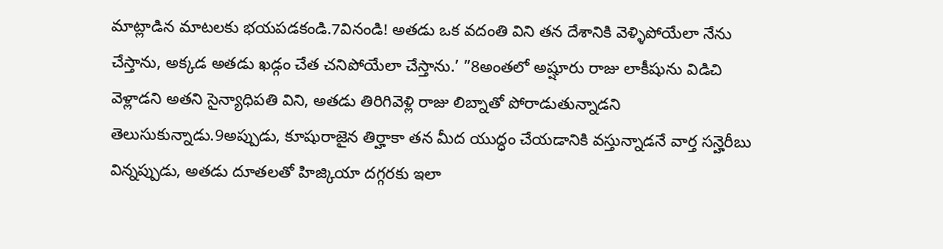మాట్లాడిన మాటలకు భయపడకండి.7వినండి! అతడు ఒక వదంతి విని తన దేశానికి వెళ్ళిపోయేలా నేను చేస్తాను, అక్కడ అతడు ఖడ్గం చేత చనిపోయేలా చేస్తాను.’ ”8అంతలో అష్షూరు రాజు లాకీషును విడిచి వెళ్లాడని అతని సైన్యాధిపతి విని, అతడు తిరిగివెళ్లి రాజు లిబ్నాతో పోరాడుతున్నాడని తెలుసుకున్నాడు.9అప్పుడు, కూషురాజైన తిర్హాకా తన మీద యుద్ధం చేయడానికి వస్తున్నాడనే వార్త సన్హెరీబు విన్నప్పుడు, అతడు దూతలతో హిజ్కియా దగ్గరకు ఇలా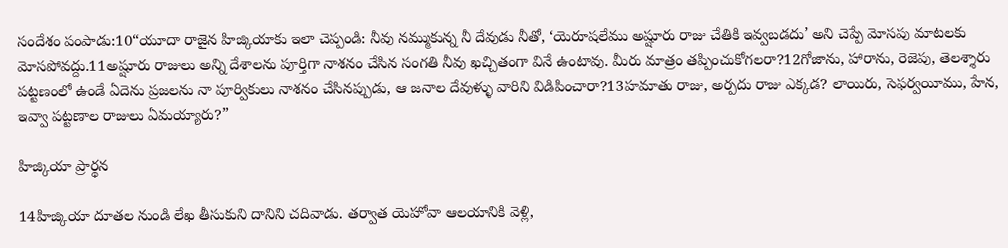సందేశం పంపాడు:10“యూదా రాజైన హిజ్కియాకు ఇలా చెప్పండి: నీవు నమ్ముకున్న నీ దేవుడు నీతో, ‘యెరూషలేము అష్షూరు రాజు చేతికి ఇవ్వబడదు’ అని చెప్పే మోసపు మాటలకు మోసపోవద్దు.11అష్షూరు రాజులు అన్ని దేశాలను పూర్తిగా నాశనం చేసిన సంగతి నీవు ఖచ్చితంగా వినే ఉంటావు. మీరు మాత్రం తప్పించుకోగలరా?12గోజాను, హారాను, రెజెపు, తెలశ్శారు పట్టణంలో ఉండే ఏదెను ప్రజలను నా పూర్వికులు నాశనం చేసినప్పుడు, ఆ జనాల దేవుళ్ళు వారిని విడిపించారా?13హమాతు రాజు, అర్పదు రాజు ఎక్కడ? లాయిరు, సెఫర్వయీము, హేన, ఇవ్వా పట్టణాల రాజులు ఏమయ్యారు?”

హిజ్కియా ప్రార్థన

14హిజ్కియా దూతల నుండి లేఖ తీసుకుని దానిని చదివాడు. తర్వాత యెహోవా ఆలయానికి వెళ్లి,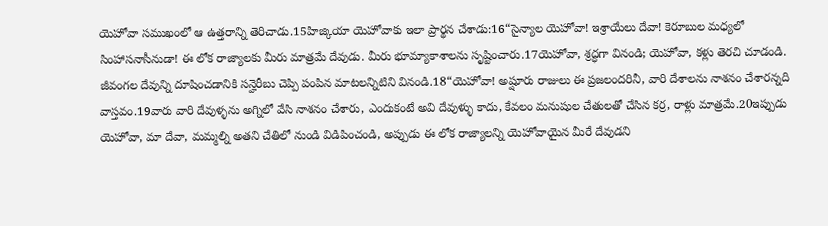యెహోవా సముఖంలో ఆ ఉత్తరాన్ని తెరిచాడు.15హిజ్కియా యెహోవాకు ఇలా ప్రార్థన చేశాడు:16“సైన్యాల యెహోవా! ఇశ్రాయేలు దేవా! కెరూబుల మధ్యలో సింహాసనాసీనుడా! ఈ లోక రాజ్యాలకు మీరు మాత్రమే దేవుడు. మీరు భూమ్యాకాశాలను సృష్టించారు.17యెహోవా, శ్రద్ధగా వినండి; యెహోవా, కళ్లు తెరచి చూడండి. జీవంగల దేవున్ని దూషించడానికి సన్హెరీబు చెప్పి పంపిన మాటలన్నిటిని వినండి.18“యెహోవా! అష్షూరు రాజులు ఈ ప్రజలందరినీ, వారి దేశాలను నాశనం చేశారన్నది వాస్తవం.19వారు వారి దేవుళ్ళను అగ్నిలో వేసి నాశనం చేశారు, ఎందుకంటే అవి దేవుళ్ళు కాదు, కేవలం మనుషుల చేతులతో చేసిన కర్ర, రాళ్లు మాత్రమే.20ఇప్పుడు యెహోవా, మా దేవా, మమ్మల్ని అతని చేతిలో నుండి విడిపించండి, అప్పుడు ఈ లోక రాజ్యాలన్ని యెహోవాయైన మీరే దేవుడని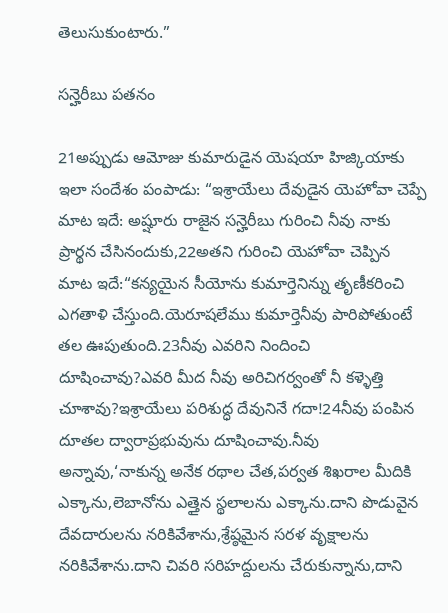తెలుసుకుంటారు.”

సన్హెరీబు పతనం

21అప్పుడు ఆమోజు కుమారుడైన యెషయా హిజ్కియాకు ఇలా సందేశం పంపాడు: “ఇశ్రాయేలు దేవుడైన యెహోవా చెప్పే మాట ఇదే: అష్షూరు రాజైన సన్హెరీబు గురించి నీవు నాకు ప్రార్థన చేసినందుకు,22అతని గురించి యెహోవా చెప్పిన మాట ఇదే:“కన్యయైన సీయోను కుమార్తెనిన్ను తృణీకరించి ఎగతాళి చేస్తుంది.యెరూషలేము కుమార్తెనీవు పారిపోతుంటే తల ఊపుతుంది.23నీవు ఎవరిని నిందించి దూషించావు?ఎవరి మీద నీవు అరిచిగర్వంతో నీ కళ్ళెత్తి చూశావు?ఇశ్రాయేలు పరిశుద్ధ దేవునినే గదా!24నీవు పంపిన దూతల ద్వారాప్రభువును దూషించావు.నీవు అన్నావు,‘నాకున్న అనేక రథాల చేత,పర్వత శిఖరాల మీదికి ఎక్కాను,లెబానోను ఎత్తైన స్థలాలను ఎక్కాను.దాని పొడువైన దేవదారులను నరికివేశాను,శ్రేష్ఠమైన సరళ వృక్షాలను నరికివేశాను.దాని చివరి సరిహద్దులను చేరుకున్నాను,దాని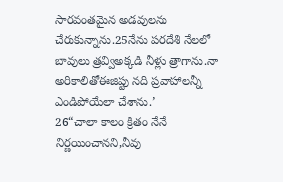సారవంతమైన అడవులను చేరుకున్నాను.25నేను పరదేశి నేలలో బావులు త్రవ్విఅక్కడి నీళ్లు త్రాగాను.నా అరికాలితోఈజిప్టు నది ప్రవాహాలన్నీ ఎండిపోయేలా చేశాను.’
26“చాలా కాలం క్రితం నేనే నిర్ణయించానని,నీవు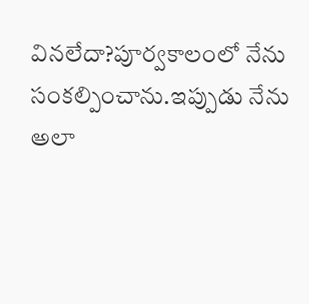వినలేదా?పూర్వకాలంలో నేను సంకల్పించాను.ఇప్పుడు నేను అలా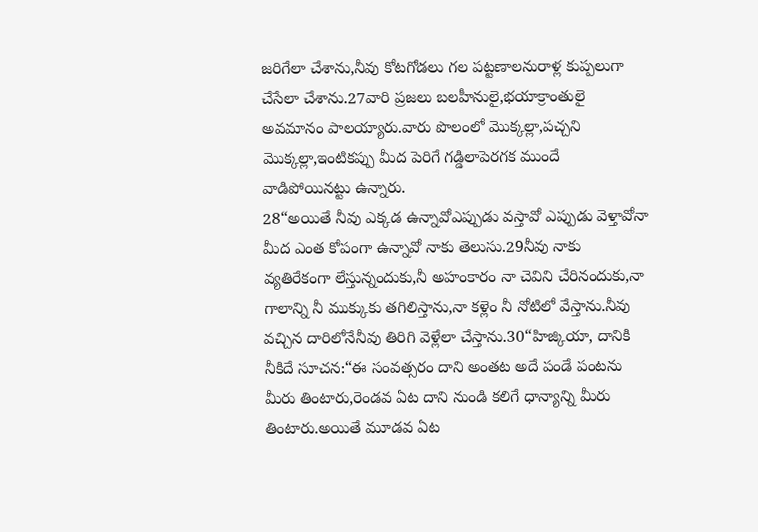జరిగేలా చేశాను,నీవు కోటగోడలు గల పట్టణాలనురాళ్ల కుప్పలుగా చేసేలా చేశాను.27వారి ప్రజలు బలహీనులై,భయాక్రాంతులై అవమానం పాలయ్యారు.వారు పొలంలో మొక్కల్లా,పచ్చని మొక్కల్లా,ఇంటికప్పు మీద పెరిగే గడ్డిలాపెరగక ముందే వాడిపోయినట్టు ఉన్నారు.
28“అయితే నీవు ఎక్కడ ఉన్నావోఎప్పుడు వస్తావో ఎప్పుడు వెళ్తావోనా మీద ఎంత కోపంగా ఉన్నావో నాకు తెలుసు.29నీవు నాకు వ్యతిరేకంగా లేస్తున్నందుకు,నీ అహంకారం నా చెవిని చేరినందుకు,నా గాలాన్ని నీ ముక్కుకు తగిలిస్తాను,నా కళ్లెం నీ నోటిలో వేస్తాను.నీవు వచ్చిన దారిలోనేనీవు తిరిగి వెళ్లేలా చేస్తాను.30“హిజ్కియా, దానికి నీకిదే సూచన:“ఈ సంవత్సరం దాని అంతట అదే పండే పంటను మీరు తింటారు,రెండవ ఏట దాని నుండి కలిగే ధాన్యాన్ని మీరు తింటారు.అయితే మూడవ ఏట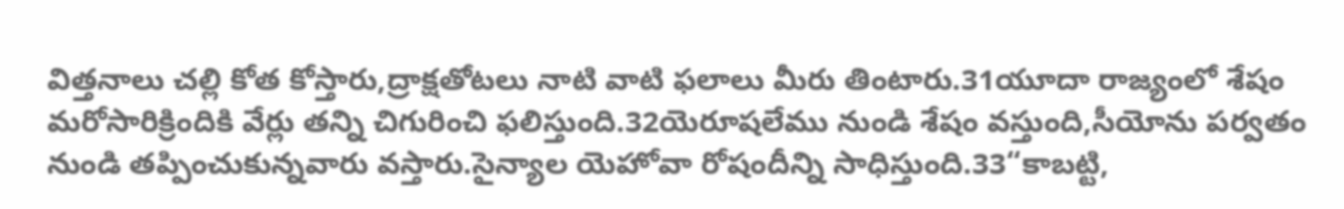విత్తనాలు చల్లి కోత కోస్తారు,ద్రాక్షతోటలు నాటి వాటి ఫలాలు మీరు తింటారు.31యూదా రాజ్యంలో శేషం మరోసారిక్రిందికి వేర్లు తన్ని చిగురించి ఫలిస్తుంది.32యెరూషలేము నుండి శేషం వస్తుంది,సీయోను పర్వతం నుండి తప్పించుకున్నవారు వస్తారు.సైన్యాల యెహోవా రోషందీన్ని సాధిస్తుంది.33“కాబట్టి,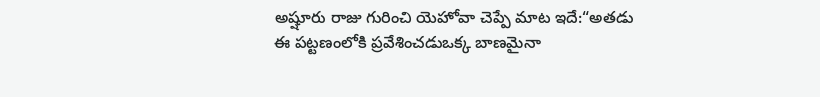అష్షూరు రాజు గురించి యెహోవా చెప్పే మాట ఇదే:“అతడు ఈ పట్టణంలోకి ప్రవేశించడుఒక్క బాణమైనా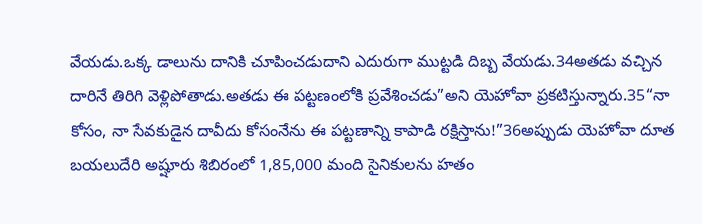వేయడు.ఒక్క డాలును దానికి చూపించడుదాని ఎదురుగా ముట్టడి దిబ్బ వేయడు.34అతడు వచ్చిన దారినే తిరిగి వెళ్లిపోతాడు.అతడు ఈ పట్టణంలోకి ప్రవేశించడు”అని యెహోవా ప్రకటిస్తున్నారు.35“నా కోసం, నా సేవకుడైన దావీదు కోసంనేను ఈ పట్టణాన్ని కాపాడి రక్షిస్తాను!”36అప్పుడు యెహోవా దూత బయలుదేరి అష్షూరు శిబిరంలో 1,85,000 మంది సైనికులను హతం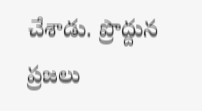చేశాడు. ప్రొద్దున ప్రజలు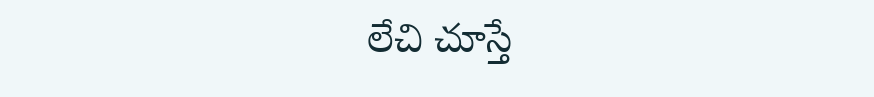లేచి చూస్తే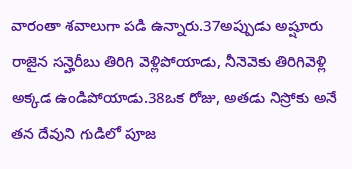వారంతా శవాలుగా పడి ఉన్నారు.37అప్పుడు అష్షూరు రాజైన సన్హెరీబు తిరిగి వెళ్లిపోయాడు, నీనెవెకు తిరిగివెళ్లి అక్కడ ఉండిపోయాడు.38ఒక రోజు, అతడు నిస్రోకు అనే తన దేవుని గుడిలో పూజ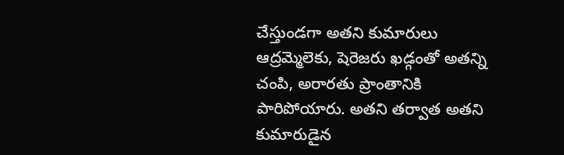చేస్తుండగా అతని కుమారులు ఆద్రమ్మెలెకు, షెరెజరు ఖడ్గంతో అతన్ని చంపి, అరారతు ప్రాంతానికి పారిపోయారు. అతని తర్వాత అతని కుమారుడైన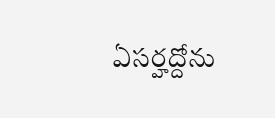ఏసర్హద్దోను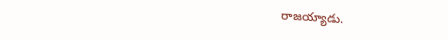రాజయ్యాడు.